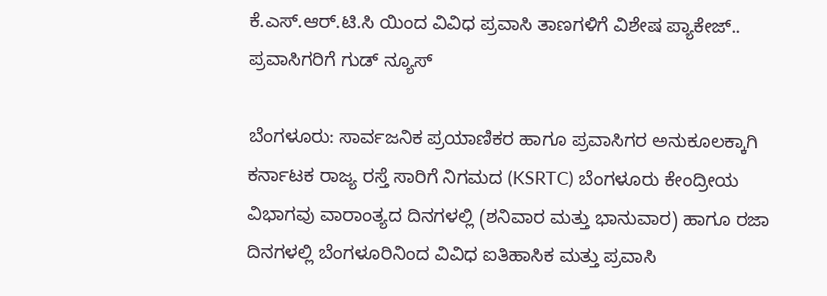ಕೆ.ಎಸ್.ಆರ್.ಟಿ.ಸಿ ಯಿಂದ ವಿವಿಧ ಪ್ರವಾಸಿ ತಾಣಗಳಿಗೆ ವಿಶೇಷ ಪ್ಯಾಕೇಜ್.. ಪ್ರವಾಸಿಗರಿಗೆ ಗುಡ್ ನ್ಯೂಸ್

ಬೆಂಗಳೂರು: ಸಾರ್ವಜನಿಕ ಪ್ರಯಾಣಿಕರ ಹಾಗೂ ಪ್ರವಾಸಿಗರ ಅನುಕೂಲಕ್ಕಾಗಿ ಕರ್ನಾಟಕ ರಾಜ್ಯ ರಸ್ತೆ ಸಾರಿಗೆ ನಿಗಮದ (KSRTC) ಬೆಂಗಳೂರು ಕೇಂದ್ರೀಯ ವಿಭಾಗವು ವಾರಾಂತ್ಯದ ದಿನಗಳಲ್ಲಿ (ಶನಿವಾರ ಮತ್ತು ಭಾನುವಾರ) ಹಾಗೂ ರಜಾ ದಿನಗಳಲ್ಲಿ ಬೆಂಗಳೂರಿನಿಂದ ವಿವಿಧ ಐತಿಹಾಸಿಕ ಮತ್ತು ಪ್ರವಾಸಿ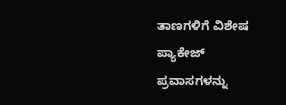ತಾಣಗಳಿಗೆ ವಿಶೇಷ ಪ್ಯಾಕೇಜ್ ಪ್ರವಾಸಗಳನ್ನು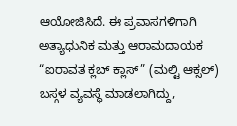ಆಯೋಜಿಸಿದೆ. ಈ ಪ್ರವಾಸಗಳಿಗಾಗಿ ಅತ್ಯಾಧುನಿಕ ಮತ್ತು ಆರಾಮದಾಯಕ “ಐರಾವತ ಕ್ಲಬ್ ಕ್ಲಾಸ್” (ಮಲ್ಟಿ ಆಕ್ಸಲ್) ಬಸ್ಗಳ ವ್ಯವಸ್ಥೆ ಮಾಡಲಾಗಿದ್ದು,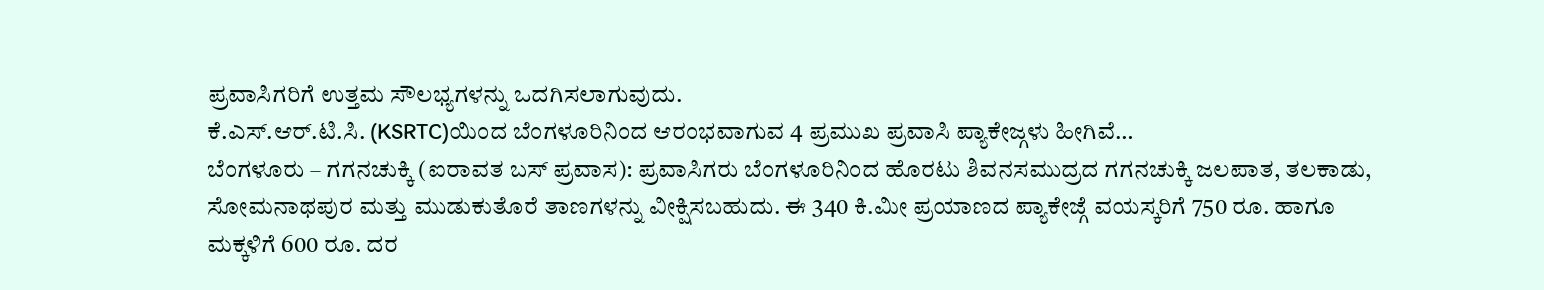ಪ್ರವಾಸಿಗರಿಗೆ ಉತ್ತಮ ಸೌಲಭ್ಯಗಳನ್ನು ಒದಗಿಸಲಾಗುವುದು.
ಕೆ.ಎಸ್.ಆರ್.ಟಿ.ಸಿ. (KSRTC)ಯಿಂದ ಬೆಂಗಳೂರಿನಿಂದ ಆರಂಭವಾಗುವ 4 ಪ್ರಮುಖ ಪ್ರವಾಸಿ ಪ್ಯಾಕೇಜ್ಗಳು ಹೀಗಿವೆ…
ಬೆಂಗಳೂರು – ಗಗನಚುಕ್ಕಿ (ಐರಾವತ ಬಸ್ ಪ್ರವಾಸ): ಪ್ರವಾಸಿಗರು ಬೆಂಗಳೂರಿನಿಂದ ಹೊರಟು ಶಿವನಸಮುದ್ರದ ಗಗನಚುಕ್ಕಿ ಜಲಪಾತ, ತಲಕಾಡು, ಸೋಮನಾಥಪುರ ಮತ್ತು ಮುಡುಕುತೊರೆ ತಾಣಗಳನ್ನು ವೀಕ್ಷಿಸಬಹುದು. ಈ 340 ಕಿ.ಮೀ ಪ್ರಯಾಣದ ಪ್ಯಾಕೇಜ್ಗೆ ವಯಸ್ಕರಿಗೆ 750 ರೂ. ಹಾಗೂ ಮಕ್ಕಳಿಗೆ 600 ರೂ. ದರ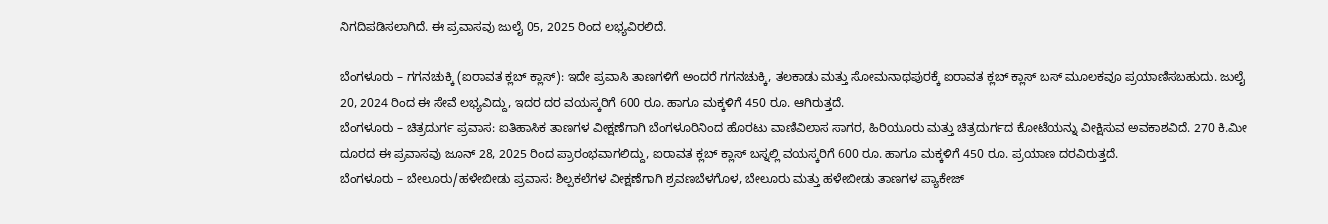ನಿಗದಿಪಡಿಸಲಾಗಿದೆ. ಈ ಪ್ರವಾಸವು ಜುಲೈ 05, 2025 ರಿಂದ ಲಭ್ಯವಿರಲಿದೆ.

ಬೆಂಗಳೂರು – ಗಗನಚುಕ್ಕಿ (ಐರಾವತ ಕ್ಲಬ್ ಕ್ಲಾಸ್): ಇದೇ ಪ್ರವಾಸಿ ತಾಣಗಳಿಗೆ ಅಂದರೆ ಗಗನಚುಕ್ಕಿ, ತಲಕಾಡು ಮತ್ತು ಸೋಮನಾಥಪುರಕ್ಕೆ ಐರಾವತ ಕ್ಲಬ್ ಕ್ಲಾಸ್ ಬಸ್ ಮೂಲಕವೂ ಪ್ರಯಾಣಿಸಬಹುದು. ಜುಲೈ 20, 2024 ರಿಂದ ಈ ಸೇವೆ ಲಭ್ಯವಿದ್ದು, ಇದರ ದರ ವಯಸ್ಕರಿಗೆ 600 ರೂ. ಹಾಗೂ ಮಕ್ಕಳಿಗೆ 450 ರೂ. ಆಗಿರುತ್ತದೆ.
ಬೆಂಗಳೂರು – ಚಿತ್ರದುರ್ಗ ಪ್ರವಾಸ: ಐತಿಹಾಸಿಕ ತಾಣಗಳ ವೀಕ್ಷಣೆಗಾಗಿ ಬೆಂಗಳೂರಿನಿಂದ ಹೊರಟು ವಾಣಿವಿಲಾಸ ಸಾಗರ, ಹಿರಿಯೂರು ಮತ್ತು ಚಿತ್ರದುರ್ಗದ ಕೋಟೆಯನ್ನು ವೀಕ್ಷಿಸುವ ಅವಕಾಶವಿದೆ. 270 ಕಿ.ಮೀ ದೂರದ ಈ ಪ್ರವಾಸವು ಜೂನ್ 28, 2025 ರಿಂದ ಪ್ರಾರಂಭವಾಗಲಿದ್ದು, ಐರಾವತ ಕ್ಲಬ್ ಕ್ಲಾಸ್ ಬಸ್ನಲ್ಲಿ ವಯಸ್ಕರಿಗೆ 600 ರೂ. ಹಾಗೂ ಮಕ್ಕಳಿಗೆ 450 ರೂ. ಪ್ರಯಾಣ ದರವಿರುತ್ತದೆ.
ಬೆಂಗಳೂರು – ಬೇಲೂರು/ಹಳೇಬೀಡು ಪ್ರವಾಸ: ಶಿಲ್ಪಕಲೆಗಳ ವೀಕ್ಷಣೆಗಾಗಿ ಶ್ರವಣಬೆಳಗೊಳ, ಬೇಲೂರು ಮತ್ತು ಹಳೇಬೀಡು ತಾಣಗಳ ಪ್ಯಾಕೇಜ್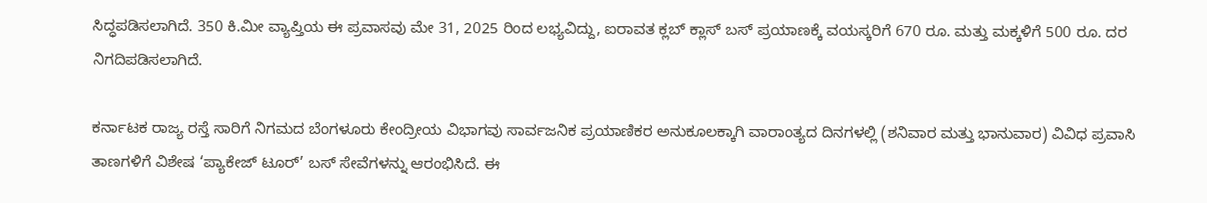ಸಿದ್ಧಪಡಿಸಲಾಗಿದೆ. 350 ಕಿ.ಮೀ ವ್ಯಾಪ್ತಿಯ ಈ ಪ್ರವಾಸವು ಮೇ 31, 2025 ರಿಂದ ಲಭ್ಯವಿದ್ದು, ಐರಾವತ ಕ್ಲಬ್ ಕ್ಲಾಸ್ ಬಸ್ ಪ್ರಯಾಣಕ್ಕೆ ವಯಸ್ಕರಿಗೆ 670 ರೂ. ಮತ್ತು ಮಕ್ಕಳಿಗೆ 500 ರೂ. ದರ ನಿಗದಿಪಡಿಸಲಾಗಿದೆ.

ಕರ್ನಾಟಕ ರಾಜ್ಯ ರಸ್ತೆ ಸಾರಿಗೆ ನಿಗಮದ ಬೆಂಗಳೂರು ಕೇಂದ್ರೀಯ ವಿಭಾಗವು ಸಾರ್ವಜನಿಕ ಪ್ರಯಾಣಿಕರ ಅನುಕೂಲಕ್ಕಾಗಿ ವಾರಾಂತ್ಯದ ದಿನಗಳಲ್ಲಿ (ಶನಿವಾರ ಮತ್ತು ಭಾನುವಾರ) ವಿವಿಧ ಪ್ರವಾಸಿ ತಾಣಗಳಿಗೆ ವಿಶೇಷ ‘ಪ್ಯಾಕೇಜ್ ಟೂರ್’ ಬಸ್ ಸೇವೆಗಳನ್ನು ಆರಂಭಿಸಿದೆ. ಈ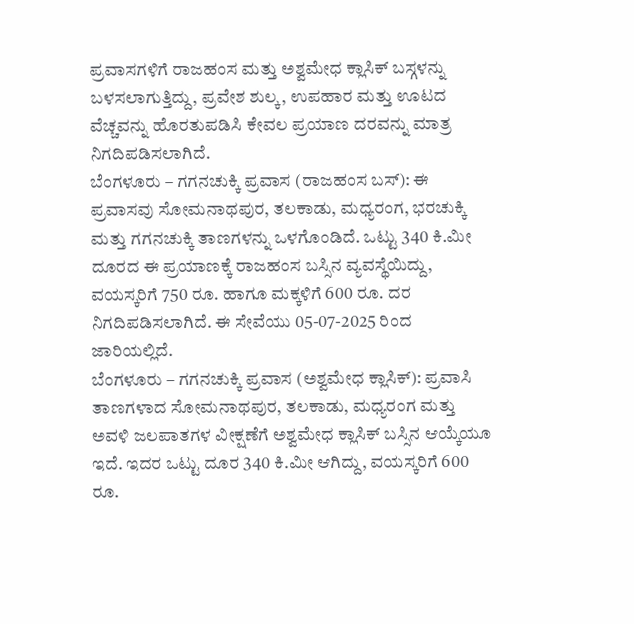ಪ್ರವಾಸಗಳಿಗೆ ರಾಜಹಂಸ ಮತ್ತು ಅಶ್ವಮೇಧ ಕ್ಲಾಸಿಕ್ ಬಸ್ಗಳನ್ನು ಬಳಸಲಾಗುತ್ತಿದ್ದು, ಪ್ರವೇಶ ಶುಲ್ಕ, ಉಪಹಾರ ಮತ್ತು ಊಟದ ವೆಚ್ಚವನ್ನು ಹೊರತುಪಡಿಸಿ ಕೇವಲ ಪ್ರಯಾಣ ದರವನ್ನು ಮಾತ್ರ ನಿಗದಿಪಡಿಸಲಾಗಿದೆ.
ಬೆಂಗಳೂರು – ಗಗನಚುಕ್ಕಿ ಪ್ರವಾಸ (ರಾಜಹಂಸ ಬಸ್): ಈ ಪ್ರವಾಸವು ಸೋಮನಾಥಪುರ, ತಲಕಾಡು, ಮಧ್ಯರಂಗ, ಭರಚುಕ್ಕಿ ಮತ್ತು ಗಗನಚುಕ್ಕಿ ತಾಣಗಳನ್ನು ಒಳಗೊಂಡಿದೆ. ಒಟ್ಟು 340 ಕಿ.ಮೀ ದೂರದ ಈ ಪ್ರಯಾಣಕ್ಕೆ ರಾಜಹಂಸ ಬಸ್ಸಿನ ವ್ಯವಸ್ಥೆಯಿದ್ದು, ವಯಸ್ಕರಿಗೆ 750 ರೂ. ಹಾಗೂ ಮಕ್ಕಳಿಗೆ 600 ರೂ. ದರ ನಿಗದಿಪಡಿಸಲಾಗಿದೆ. ಈ ಸೇವೆಯು 05-07-2025 ರಿಂದ ಜಾರಿಯಲ್ಲಿದೆ.
ಬೆಂಗಳೂರು – ಗಗನಚುಕ್ಕಿ ಪ್ರವಾಸ (ಅಶ್ವಮೇಧ ಕ್ಲಾಸಿಕ್): ಪ್ರವಾಸಿ ತಾಣಗಳಾದ ಸೋಮನಾಥಪುರ, ತಲಕಾಡು, ಮಧ್ಯರಂಗ ಮತ್ತು ಅವಳಿ ಜಲಪಾತಗಳ ವೀಕ್ಷಣೆಗೆ ಅಶ್ವಮೇಧ ಕ್ಲಾಸಿಕ್ ಬಸ್ಸಿನ ಆಯ್ಕೆಯೂ ಇದೆ. ಇದರ ಒಟ್ಟು ದೂರ 340 ಕಿ.ಮೀ ಆಗಿದ್ದು, ವಯಸ್ಕರಿಗೆ 600 ರೂ.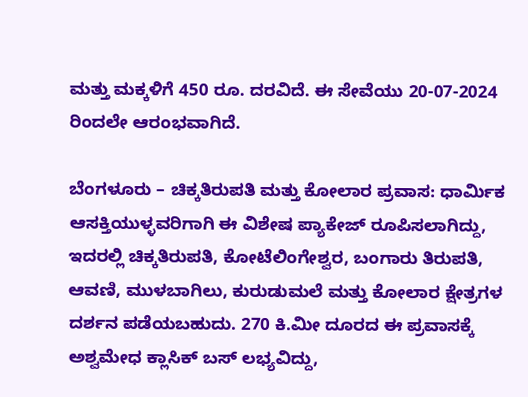ಮತ್ತು ಮಕ್ಕಳಿಗೆ 450 ರೂ. ದರವಿದೆ. ಈ ಸೇವೆಯು 20-07-2024 ರಿಂದಲೇ ಆರಂಭವಾಗಿದೆ.

ಬೆಂಗಳೂರು – ಚಿಕ್ಕತಿರುಪತಿ ಮತ್ತು ಕೋಲಾರ ಪ್ರವಾಸ: ಧಾರ್ಮಿಕ ಆಸಕ್ತಿಯುಳ್ಳವರಿಗಾಗಿ ಈ ವಿಶೇಷ ಪ್ಯಾಕೇಜ್ ರೂಪಿಸಲಾಗಿದ್ದು, ಇದರಲ್ಲಿ ಚಿಕ್ಕತಿರುಪತಿ, ಕೋಟೆಲಿಂಗೇಶ್ವರ, ಬಂಗಾರು ತಿರುಪತಿ, ಆವಣಿ, ಮುಳಬಾಗಿಲು, ಕುರುಡುಮಲೆ ಮತ್ತು ಕೋಲಾರ ಕ್ಷೇತ್ರಗಳ ದರ್ಶನ ಪಡೆಯಬಹುದು. 270 ಕಿ.ಮೀ ದೂರದ ಈ ಪ್ರವಾಸಕ್ಕೆ ಅಶ್ವಮೇಧ ಕ್ಲಾಸಿಕ್ ಬಸ್ ಲಭ್ಯವಿದ್ದು,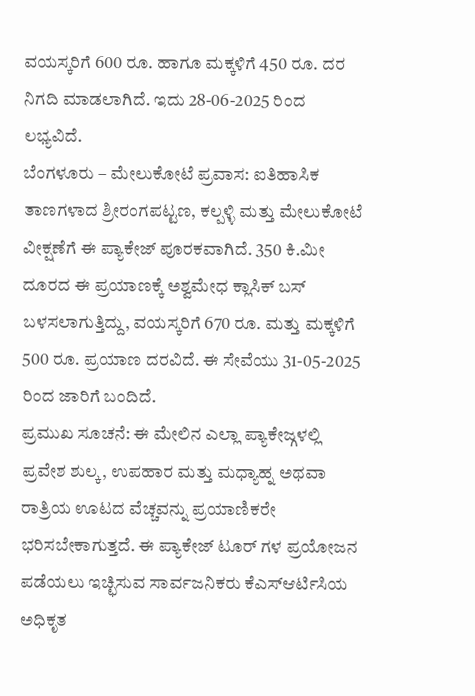ವಯಸ್ಕರಿಗೆ 600 ರೂ. ಹಾಗೂ ಮಕ್ಕಳಿಗೆ 450 ರೂ. ದರ ನಿಗದಿ ಮಾಡಲಾಗಿದೆ. ಇದು 28-06-2025 ರಿಂದ ಲಭ್ಯವಿದೆ.
ಬೆಂಗಳೂರು – ಮೇಲುಕೋಟೆ ಪ್ರವಾಸ: ಐತಿಹಾಸಿಕ ತಾಣಗಳಾದ ಶ್ರೀರಂಗಪಟ್ಟಣ, ಕಲ್ಪಳ್ಳಿ ಮತ್ತು ಮೇಲುಕೋಟೆ ವೀಕ್ಷಣೆಗೆ ಈ ಪ್ಯಾಕೇಜ್ ಪೂರಕವಾಗಿದೆ. 350 ಕಿ.ಮೀ ದೂರದ ಈ ಪ್ರಯಾಣಕ್ಕೆ ಅಶ್ವಮೇಧ ಕ್ಲಾಸಿಕ್ ಬಸ್ ಬಳಸಲಾಗುತ್ತಿದ್ದು, ವಯಸ್ಕರಿಗೆ 670 ರೂ. ಮತ್ತು ಮಕ್ಕಳಿಗೆ 500 ರೂ. ಪ್ರಯಾಣ ದರವಿದೆ. ಈ ಸೇವೆಯು 31-05-2025 ರಿಂದ ಜಾರಿಗೆ ಬಂದಿದೆ.
ಪ್ರಮುಖ ಸೂಚನೆ: ಈ ಮೇಲಿನ ಎಲ್ಲಾ ಪ್ಯಾಕೇಜ್ಗಳಲ್ಲಿ ಪ್ರವೇಶ ಶುಲ್ಕ, ಉಪಹಾರ ಮತ್ತು ಮಧ್ಯಾಹ್ನ ಅಥವಾ ರಾತ್ರಿಯ ಊಟದ ವೆಚ್ಚವನ್ನು ಪ್ರಯಾಣಿಕರೇ ಭರಿಸಬೇಕಾಗುತ್ತದೆ. ಈ ಪ್ಯಾಕೇಜ್ ಟೂರ್ ಗಳ ಪ್ರಯೋಜನ ಪಡೆಯಲು ಇಚ್ಛಿಸುವ ಸಾರ್ವಜನಿಕರು ಕೆಎಸ್ಆರ್ಟಿಸಿಯ ಅಧಿಕೃತ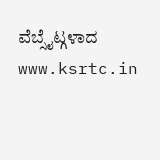ವೆಬ್ಸೈಟ್ಗಳಾದ www.ksrtc.in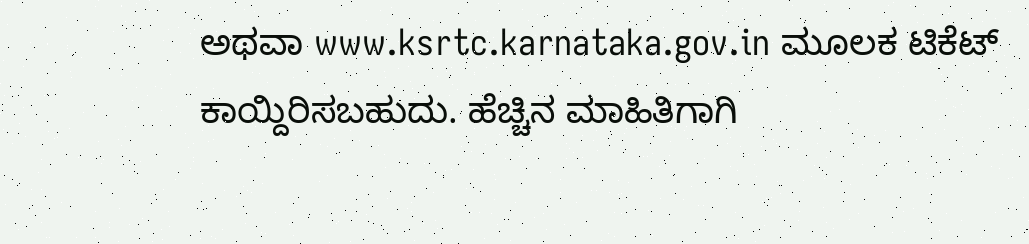ಅಥವಾ www.ksrtc.karnataka.gov.in ಮೂಲಕ ಟಿಕೆಟ್ ಕಾಯ್ದಿರಿಸಬಹುದು. ಹೆಚ್ಚಿನ ಮಾಹಿತಿಗಾಗಿ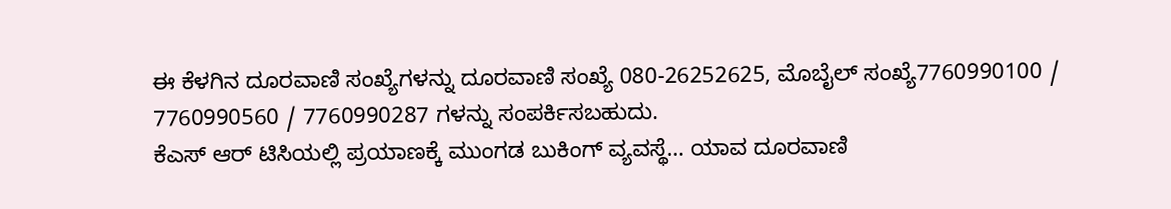ಈ ಕೆಳಗಿನ ದೂರವಾಣಿ ಸಂಖ್ಯೆಗಳನ್ನು ದೂರವಾಣಿ ಸಂಖ್ಯೆ 080-26252625, ಮೊಬೈಲ್ ಸಂಖ್ಯೆ7760990100 / 7760990560 / 7760990287 ಗಳನ್ನು ಸಂಪರ್ಕಿಸಬಹುದು.
ಕೆಎಸ್ ಆರ್ ಟಿಸಿಯಲ್ಲಿ ಪ್ರಯಾಣಕ್ಕೆ ಮುಂಗಡ ಬುಕಿಂಗ್ ವ್ಯವಸ್ಥೆ… ಯಾವ ದೂರವಾಣಿ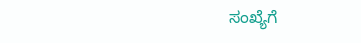ಸಂಖ್ಯೆಗೆ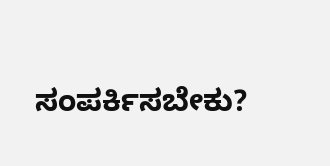ಸಂಪರ್ಕಿಸಬೇಕು?